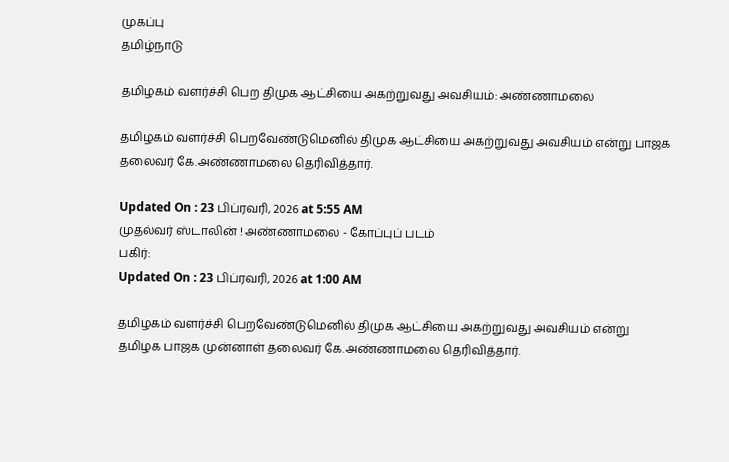முகப்பு
தமிழ்நாடு

தமிழகம் வளர்ச்சி பெற திமுக ஆட்சியை அகற்றுவது அவசியம்: அண்ணாமலை

தமிழகம் வளர்ச்சி பெறவேண்டுமெனில் திமுக ஆட்சியை அகற்றுவது அவசியம் என்று பாஜக தலைவர் கே.அண்ணாமலை தெரிவித்தார்.

Updated On : 23 பிப்ரவரி, 2026 at 5:55 AM
முதல்வர் ஸ்டாலின் ! அண்ணாமலை - கோப்புப் படம்
பகிர்:
Updated On : 23 பிப்ரவரி, 2026 at 1:00 AM

தமிழகம் வளர்ச்சி பெறவேண்டுமெனில் திமுக ஆட்சியை அகற்றுவது அவசியம் என்று தமிழக பாஜக முன்னாள் தலைவர் கே.அண்ணாமலை தெரிவித்தார்.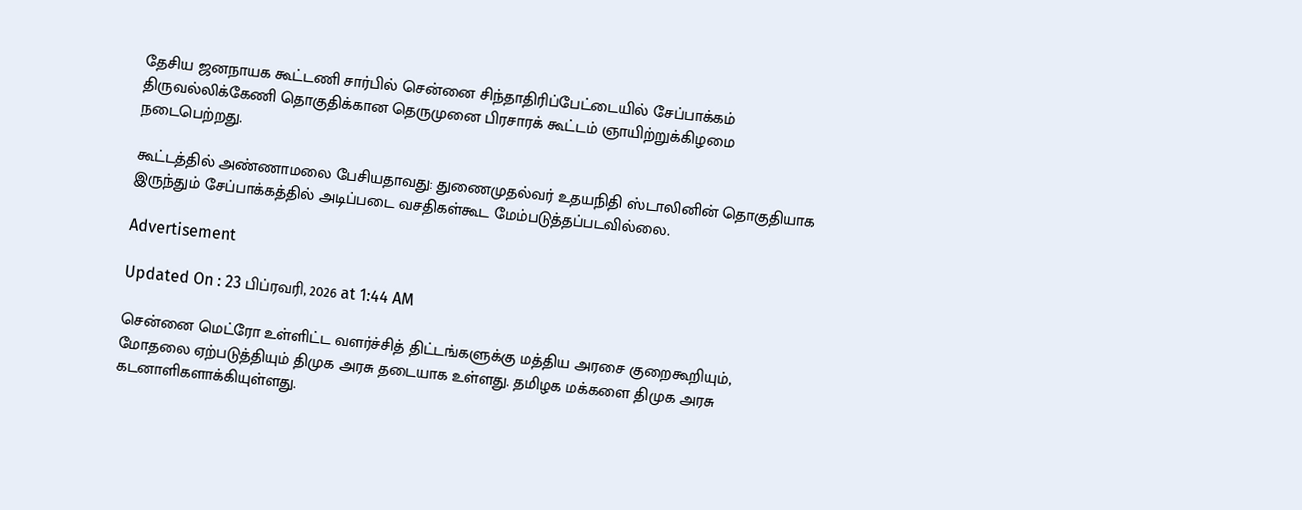தேசிய ஜனநாயக கூட்டணி சார்பில் சென்னை சிந்தாதிரிப்பேட்டையில் சேப்பாக்கம் திருவல்லிக்கேணி தொகுதிக்கான தெருமுனை பிரசாரக் கூட்டம் ஞாயிற்றுக்கிழமை நடைபெற்றது.

கூட்டத்தில் அண்ணாமலை பேசியதாவது: துணைமுதல்வர் உதயநிதி ஸ்டாலினின் தொகுதியாக இருந்தும் சேப்பாக்கத்தில் அடிப்படை வசதிகள்கூட மேம்படுத்தப்படவில்லை.

Advertisement

Updated On : 23 பிப்ரவரி, 2026 at 1:44 AM

சென்னை மெட்ரோ உள்ளிட்ட வளர்ச்சித் திட்டங்களுக்கு மத்திய அரசை குறைகூறியும், மோதலை ஏற்படுத்தியும் திமுக அரசு தடையாக உள்ளது. தமிழக மக்களை திமுக அரசு கடனாளிகளாக்கியுள்ளது.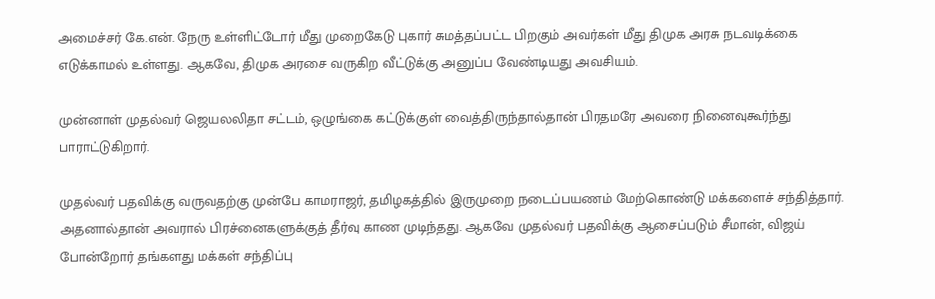அமைச்சர் கே.என். நேரு உள்ளிட்டோர் மீது முறைகேடு புகார் சுமத்தப்பட்ட பிறகும் அவர்கள் மீது திமுக அரசு நடவடிக்கை எடுக்காமல் உள்ளது. ஆகவே, திமுக அரசை வருகிற வீட்டுக்கு அனுப்ப வேண்டியது அவசியம்.

முன்னாள் முதல்வர் ஜெயலலிதா சட்டம், ஒழுங்கை கட்டுக்குள் வைத்திருந்தால்தான் பிரதமரே அவரை நினைவுகூர்ந்து பாராட்டுகிறார்.

முதல்வர் பதவிக்கு வருவதற்கு முன்பே காமராஜர், தமிழகத்தில் இருமுறை நடைப்பயணம் மேற்கொண்டு மக்களைச் சந்தித்தார். அதனால்தான் அவரால் பிரச்னைகளுக்குத் தீர்வு காண முடிந்தது. ஆகவே முதல்வர் பதவிக்கு ஆசைப்படும் சீமான், விஜய் போன்றோர் தங்களது மக்கள் சந்திப்பு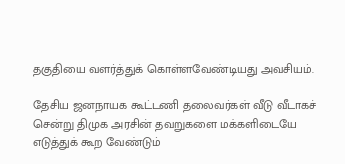தகுதியை வளர்த்துக் கொள்ளவேண்டியது அவசியம்.

தேசிய ஜனநாயக கூட்டணி தலைவர்கள் வீடு வீடாகச் சென்று திமுக அரசின் தவறுகளை மக்களிடையே எடுத்துக் கூற வேண்டும்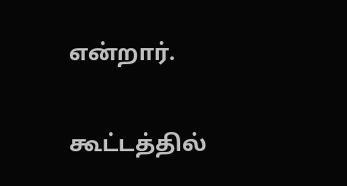என்றார்.

கூட்டத்தில்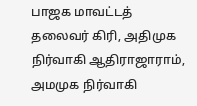பாஜக மாவட்டத் தலைவர் கிரி, அதிமுக நிர்வாகி ஆதிராஜாராம், அமமுக நிர்வாகி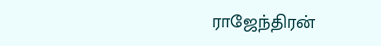ராஜேந்திரன்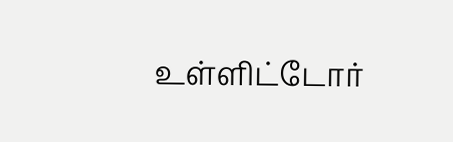உள்ளிட்டோர்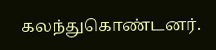கலந்துகொண்டனர்.